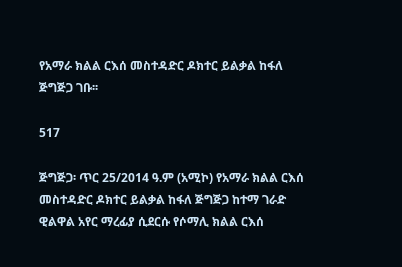የአማራ ክልል ርእሰ መስተዳድር ዶክተር ይልቃል ከፋለ ጅግጅጋ ገቡ፡፡

517

ጅግጅጋ፡ ጥር 25/2014 ዓ.ም (አሚኮ) የአማራ ክልል ርእሰ መስተዳድር ዶክተር ይልቃል ከፋለ ጅግጅጋ ከተማ ገራድ ዊልዋል አየር ማረፊያ ሲደርሱ የሶማሊ ክልል ርእሰ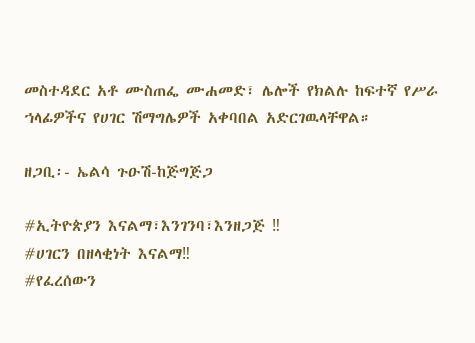መስተዳደር አቶ ሙስጠፌ ሙሐመድ፣ ሌሎች የክልሉ ከፍተኛ የሥራ ኀላፊዎችና የሀገር ሽማግሌዎች አቀባበል አድርገዉላቸዋል።

ዘጋቢ፡- ኤልሳ ጉዑሽ-ከጅግጅጋ

#ኢትዮጵያን እናልማ፣እንገንባ፣እንዘጋጅ ‼
#ሀገርን በዘላቂነት እናልማ‼
#የፈረሰውን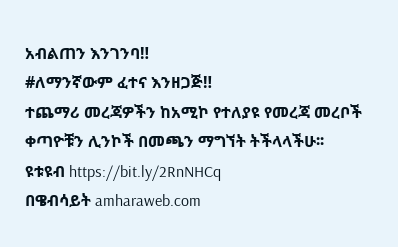አብልጠን እንገንባ‼
#ለማንኛውም ፈተና እንዘጋጅ‼
ተጨማሪ መረጃዎችን ከአሚኮ የተለያዩ የመረጃ መረቦች ቀጣዮቹን ሊንኮች በመጫን ማግኘት ትችላላችሁ፡፡
ዩቱዩብ https://bit.ly/2RnNHCq
በዌብሳይት amharaweb.com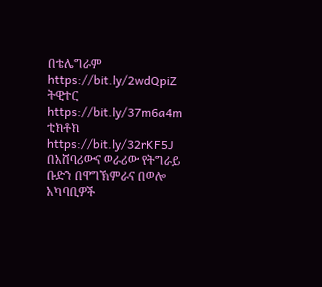በቴሌግራም https://bit.ly/2wdQpiZ
ትዊተር https://bit.ly/37m6a4m
ቲክቶክ https://bit.ly/32rKF5J
በአሸባሪውና ወራሪው የትግራይ ቡድን በዋግኽምራና በወሎ አካባቢዎች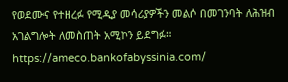የወደሙና የተዘረፉ የሚዲያ መሳሪያዎችን መልሶ በመገንባት ለሕዝብ አገልግሎት ለመስጠት አሚኮን ይደግፉ።
https://ameco.bankofabyssinia.com/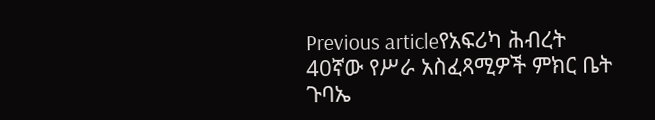Previous articleየአፍሪካ ሕብረት 40ኛው የሥራ አስፈጻሚዎች ምክር ቤት ጉባኤ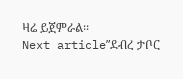ዛሬ ይጀምራል፡፡
Next articleʺደብረ ታቦር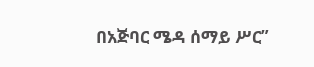በአጅባር ሜዳ ሰማይ ሥር”